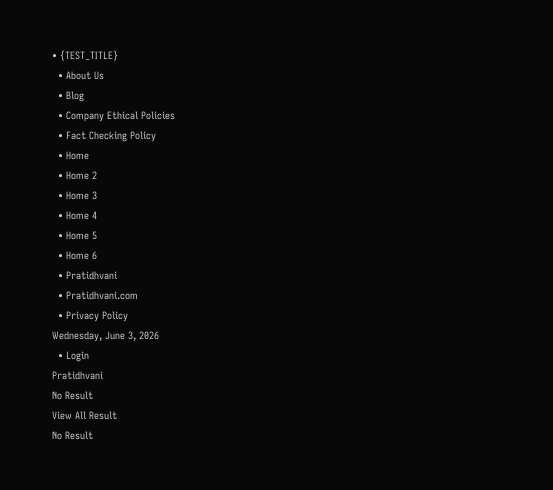• {TEST_TITLE}
  • About Us
  • Blog
  • Company Ethical Policies
  • Fact Checking Policy
  • Home
  • Home 2
  • Home 3
  • Home 4
  • Home 5
  • Home 6
  • Pratidhvani
  • Pratidhvani.com
  • Privacy Policy
Wednesday, June 3, 2026
  • Login
Pratidhvani
No Result
View All Result
No Result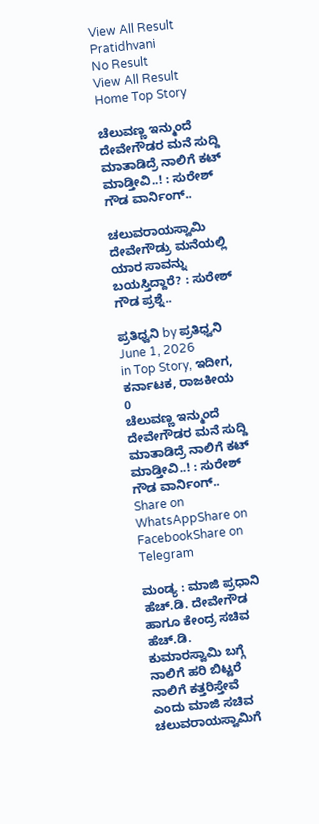View All Result
Pratidhvani
No Result
View All Result
Home Top Story

ಚೆಲುವಣ್ಣ ಇನ್ಮುಂದೆ ದೇವೇಗೌಡರ ಮನೆ ಸುದ್ದಿ ಮಾತಾಡಿದ್ರೆ ನಾಲಿಗೆ ಕಟ್‌ ಮಾಡ್ತೀವಿ..! : ಸುರೇಶ್‌ ಗೌಡ ವಾರ್ನಿಂಗ್..

ಚಲುವರಾಯಸ್ವಾಮಿ ದೇವೇಗೌಡ್ರು ಮನೆಯಲ್ಲಿ ಯಾರ ಸಾವನ್ನು ಬಯಸ್ತಿದ್ದಾರೆ? : ಸುರೇಶ್‌ ಗೌಡ ಪ್ರಶ್ನೆ..

ಪ್ರತಿಧ್ವನಿ by ಪ್ರತಿಧ್ವನಿ
June 1, 2026
in Top Story, ಇದೀಗ, ಕರ್ನಾಟಕ, ರಾಜಕೀಯ
0
ಚೆಲುವಣ್ಣ ಇನ್ಮುಂದೆ ದೇವೇಗೌಡರ ಮನೆ ಸುದ್ದಿ ಮಾತಾಡಿದ್ರೆ ನಾಲಿಗೆ ಕಟ್‌ ಮಾಡ್ತೀವಿ..! : ಸುರೇಶ್‌ ಗೌಡ ವಾರ್ನಿಂಗ್..
Share on WhatsAppShare on FacebookShare on Telegram

ಮಂಡ್ಯ : ಮಾಜಿ ಪ್ರಧಾನಿ ಹೆಚ್.ಡಿ. ದೇವೇಗೌಡ ಹಾಗೂ ಕೇಂದ್ರ ಸಚಿವ ಹೆಚ್.ಡಿ. ಕುಮಾರಸ್ವಾಮಿ ಬಗ್ಗೆ ನಾಲಿಗೆ ಹರಿ ಬಿಟ್ಟರೆ ನಾಲಿಗೆ ಕತ್ತರಿಸ್ತೇವೆ ಎಂದು ಮಾಜಿ ಸಚಿವ ಚಲುವರಾಯಸ್ವಾಮಿಗೆ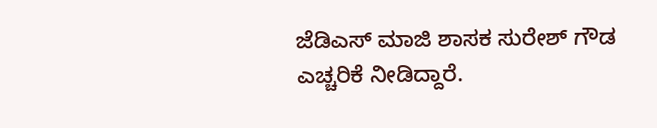ಜೆಡಿಎಸ್ ಮಾಜಿ ಶಾಸಕ ಸುರೇಶ್ ಗೌಡ ಎಚ್ಚರಿಕೆ ನೀಡಿದ್ದಾರೆ.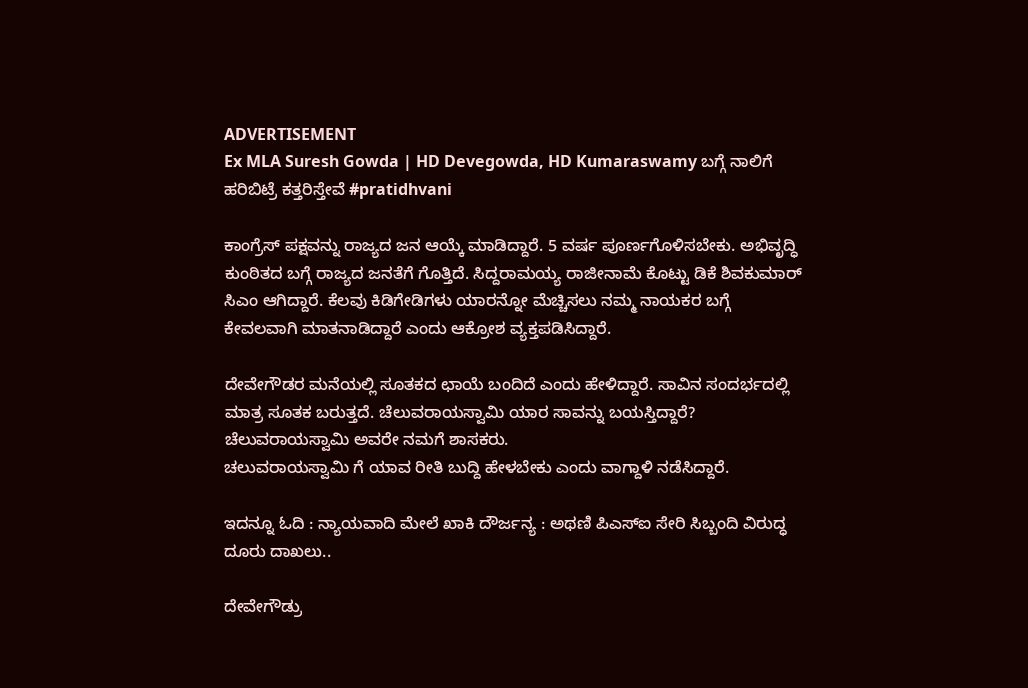ADVERTISEMENT
Ex MLA Suresh Gowda | HD Devegowda, HD Kumaraswamy ಬಗ್ಗೆ ನಾಲಿಗೆ ಹರಿಬಿಟ್ರೆ ಕತ್ತರಿಸ್ತೇವೆ #pratidhvani

ಕಾಂಗ್ರೆಸ್ ಪಕ್ಷವನ್ನು ರಾಜ್ಯದ ಜನ ಆಯ್ಕೆ ಮಾಡಿದ್ದಾರೆ. 5 ವರ್ಷ ಪೂರ್ಣಗೊಳಿಸಬೇಕು. ಅಭಿವೃದ್ಧಿ ಕುಂಠಿತದ ಬಗ್ಗೆ ರಾಜ್ಯದ ಜನತೆಗೆ ಗೊತ್ತಿದೆ. ಸಿದ್ದರಾಮಯ್ಯ ರಾಜೀನಾಮೆ ಕೊಟ್ಟು ಡಿಕೆ ಶಿವಕುಮಾರ್ ಸಿಎಂ ಆಗಿದ್ದಾರೆ. ಕೆಲವು ಕಿಡಿಗೇಡಿಗಳು ಯಾರನ್ನೋ ಮೆಚ್ಚಿಸಲು ನಮ್ಮ ನಾಯಕರ ಬಗ್ಗೆ ಕೇವಲವಾಗಿ ಮಾತನಾಡಿದ್ದಾರೆ ಎಂದು ಆಕ್ರೋಶ ವ್ಯಕ್ತಪಡಿಸಿದ್ದಾರೆ.

ದೇವೇಗೌಡರ ಮನೆಯಲ್ಲಿ ಸೂತಕದ ಛಾಯೆ ಬಂದಿದೆ ಎಂದು ಹೇಳಿದ್ದಾರೆ. ಸಾವಿನ ಸಂದರ್ಭದಲ್ಲಿ ಮಾತ್ರ ಸೂತಕ ಬರುತ್ತದೆ. ಚೆಲುವರಾಯಸ್ವಾಮಿ ಯಾರ ಸಾವನ್ನು ಬಯಸ್ತಿದ್ದಾರೆ? ಚೆಲುವರಾಯಸ್ವಾಮಿ ಅವರೇ ನಮಗೆ ಶಾಸಕರು.
ಚಲುವರಾಯಸ್ವಾಮಿ ಗೆ ಯಾವ ರೀತಿ ಬುದ್ದಿ ಹೇಳಬೇಕು ಎಂದು ವಾಗ್ದಾಳಿ ನಡೆಸಿದ್ದಾರೆ.

ಇದನ್ನೂ ಓದಿ : ನ್ಯಾಯವಾದಿ ಮೇಲೆ ಖಾಕಿ ದೌರ್ಜನ್ಯ : ಅಥಣಿ ಪಿಎಸ್‌ಐ ಸೇರಿ ಸಿಬ್ಬಂದಿ ವಿರುದ್ಧ ದೂರು ದಾಖಲು..

ದೇವೇಗೌಡ್ರು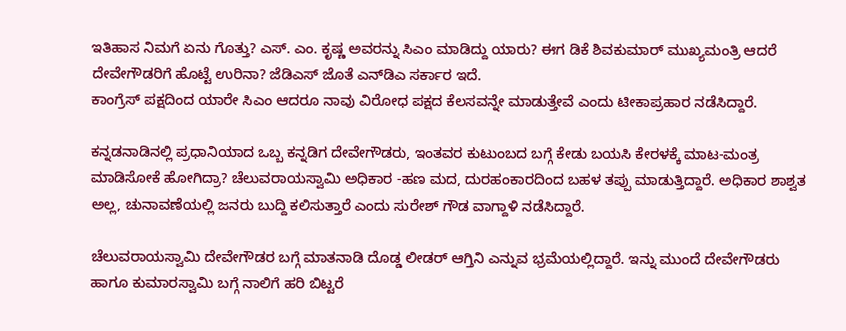ಇತಿಹಾಸ ನಿಮಗೆ ಏನು ಗೊತ್ತು? ಎಸ್. ಎಂ. ಕೃಷ್ಣ ಅವರನ್ನು ಸಿಎಂ ಮಾಡಿದ್ದು ಯಾರು? ಈಗ ಡಿಕೆ ಶಿವಕುಮಾರ್ ಮುಖ್ಯಮಂತ್ರಿ ಆದರೆ ದೇವೇಗೌಡರಿಗೆ ಹೊಟ್ಟೆ ಉರಿನಾ? ಜೆಡಿಎಸ್ ಜೊತೆ ಎನ್‌ಡಿಎ ಸರ್ಕಾರ ಇದೆ.
ಕಾಂಗ್ರೆಸ್ ಪಕ್ಷದಿಂದ ಯಾರೇ ಸಿಎಂ ಆದರೂ ನಾವು ವಿರೋಧ ಪಕ್ಷದ ಕೆಲಸವನ್ನೇ ಮಾಡುತ್ತೇವೆ ಎಂದು ಟೀಕಾಪ್ರಹಾರ ನಡೆಸಿದ್ದಾರೆ.

ಕನ್ನಡನಾಡಿನಲ್ಲಿ ಪ್ರಧಾನಿಯಾದ ಒಬ್ಬ ಕನ್ನಡಿಗ ದೇವೇಗೌಡರು, ಇಂತವರ ಕುಟುಂಬದ ಬಗ್ಗೆ ಕೇಡು ಬಯಸಿ ಕೇರಳಕ್ಕೆ ಮಾಟ-ಮಂತ್ರ ಮಾಡಿಸೋಕೆ ಹೋಗಿದ್ರಾ? ಚೆಲುವರಾಯಸ್ವಾಮಿ ಅಧಿಕಾರ -ಹಣ ಮದ, ದುರಹಂಕಾರದಿಂದ ಬಹಳ ತಪ್ಪು ಮಾಡುತ್ತಿದ್ದಾರೆ. ಅಧಿಕಾರ ಶಾಶ್ವತ ಅಲ್ಲ, ಚುನಾವಣೆಯಲ್ಲಿ ಜನರು ಬುದ್ದಿ ಕಲಿಸುತ್ತಾರೆ ಎಂದು ಸುರೇಶ್‌ ಗೌಡ ವಾಗ್ದಾಳಿ ನಡೆಸಿದ್ದಾರೆ.

ಚೆಲುವರಾಯಸ್ವಾಮಿ ದೇವೇಗೌಡರ ಬಗ್ಗೆ ಮಾತನಾಡಿ ದೊಡ್ಡ ಲೀಡರ್ ಆಗ್ತಿನಿ ಎನ್ನುವ ಭ್ರಮೆಯಲ್ಲಿದ್ದಾರೆ. ಇನ್ನು ಮುಂದೆ ದೇವೇಗೌಡರು ಹಾಗೂ ಕುಮಾರಸ್ವಾಮಿ ಬಗ್ಗೆ ನಾಲಿಗೆ ಹರಿ ಬಿಟ್ಟರೆ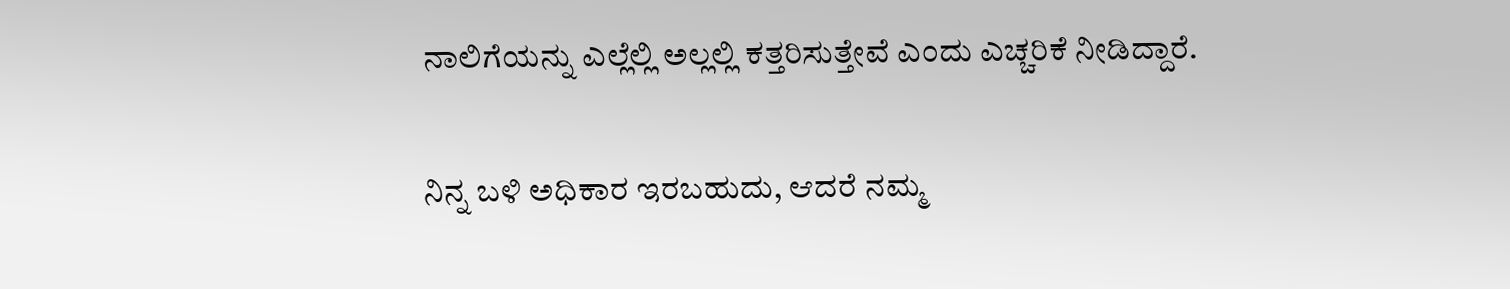ನಾಲಿಗೆಯನ್ನು ಎಲ್ಲೆಲ್ಲಿ ಅಲ್ಲಲ್ಲಿ ಕತ್ತರಿಸುತ್ತೇವೆ ಎಂದು ಎಚ್ಚರಿಕೆ ನೀಡಿದ್ದಾರೆ.

ನಿನ್ನ ಬಳಿ ಅಧಿಕಾರ ಇರಬಹುದು, ಆದರೆ ನಮ್ಮ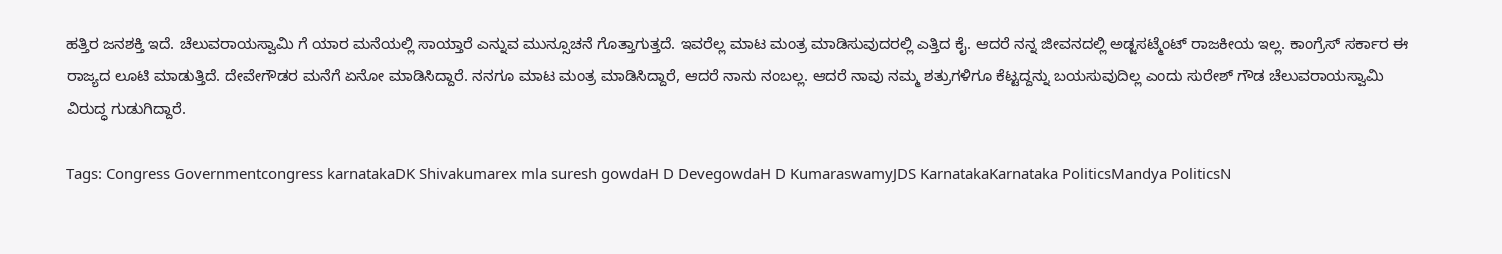ಹತ್ತಿರ ಜನಶಕ್ತಿ ಇದೆ. ಚೆಲುವರಾಯಸ್ವಾಮಿ ಗೆ ಯಾರ ಮನೆಯಲ್ಲಿ ಸಾಯ್ತಾರೆ ಎನ್ನುವ ಮುನ್ಸೂಚನೆ ಗೊತ್ತಾಗುತ್ತದೆ. ಇವರೆಲ್ಲ ಮಾಟ ಮಂತ್ರ ಮಾಡಿಸುವುದರಲ್ಲಿ ಎತ್ತಿದ ಕೈ. ಆದರೆ ನನ್ನ ಜೀವನದಲ್ಲಿ ಅಡ್ಜಸಟ್ಮೆಂಟ್ ರಾಜಕೀಯ ಇಲ್ಲ. ಕಾಂಗ್ರೆಸ್ ಸರ್ಕಾರ ಈ ರಾಜ್ಯದ ಲೂಟಿ ಮಾಡುತ್ತಿದೆ. ದೇವೇಗೌಡರ ಮನೆಗೆ ಏನೋ ಮಾಡಿಸಿದ್ದಾರೆ. ನನಗೂ ಮಾಟ ಮಂತ್ರ ಮಾಡಿಸಿದ್ದಾರೆ, ಆದರೆ ನಾನು ನಂಬಲ್ಲ. ಆದರೆ ನಾವು ನಮ್ಮ ಶತ್ರುಗಳಿಗೂ ಕೆಟ್ಟದ್ದನ್ನು ಬಯಸುವುದಿಲ್ಲ ಎಂದು ಸುರೇಶ್‌ ಗೌಡ ಚೆಲುವರಾಯಸ್ವಾಮಿ ವಿರುದ್ಧ ಗುಡುಗಿದ್ದಾರೆ.

Tags: Congress Governmentcongress karnatakaDK Shivakumarex mla suresh gowdaH D DevegowdaH D KumaraswamyJDS KarnatakaKarnataka PoliticsMandya PoliticsN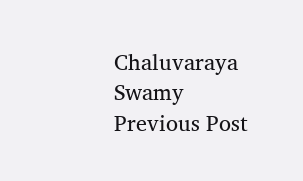Chaluvaraya Swamy
Previous Post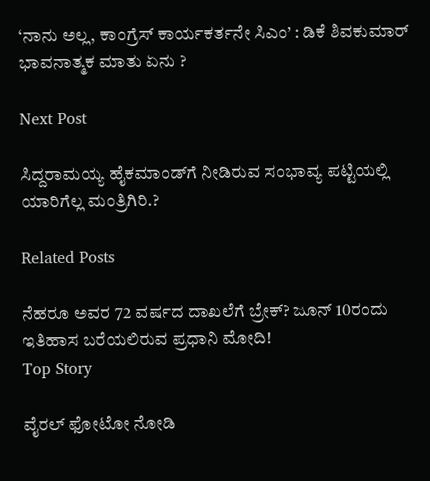‘ನಾನು ಅಲ್ಲ, ಕಾಂಗ್ರೆಸ್ ಕಾರ್ಯಕರ್ತನೇ ಸಿಎಂ’ : ಡಿಕೆ ಶಿವಕುಮಾರ್ ಭಾವನಾತ್ಮಕ ಮಾತು ಏನು ?

Next Post

ಸಿದ್ದರಾಮಯ್ಯ ಹೈಕಮಾಂಡ್‌ಗೆ ನೀಡಿರುವ ಸಂಭಾವ್ಯ ಪಟ್ಟಿಯಲ್ಲಿ ಯಾರಿಗೆಲ್ಲ ಮಂತ್ರಿಗಿರಿ.?

Related Posts

ನೆಹರೂ ಅವರ 72 ವರ್ಷದ ದಾಖಲೆಗೆ ಬ್ರೇಕ್? ಜೂನ್ 10ರಂದು ಇತಿಹಾಸ ಬರೆಯಲಿರುವ ಪ್ರಧಾನಿ ಮೋದಿ!
Top Story

ವೈರಲ್ ಫೋಟೋ ನೋಡಿ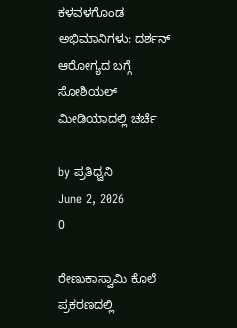ಕಳವಳಗೊಂಡ ಅಭಿಮಾನಿಗಳು: ದರ್ಶನ್ ಆರೋಗ್ಯದ ಬಗ್ಗೆ ಸೋಶಿಯಲ್ ಮೀಡಿಯಾದಲ್ಲಿ ಚರ್ಚೆ

by ಪ್ರತಿಧ್ವನಿ
June 2, 2026
0

ರೇಣುಕಾಸ್ವಾಮಿ ಕೊಲೆ ಪ್ರಕರಣದಲ್ಲಿ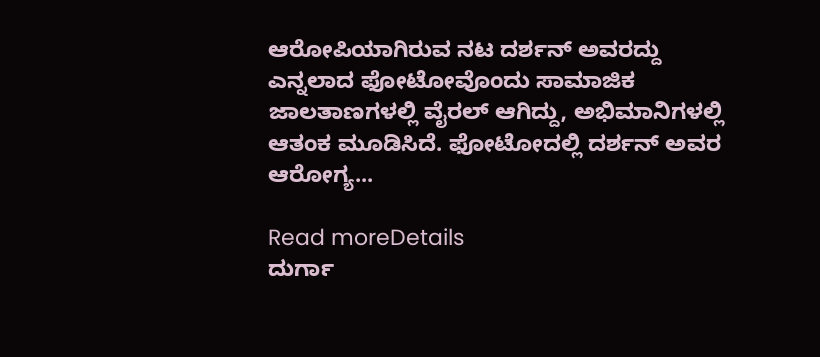ಆರೋಪಿಯಾಗಿರುವ ನಟ ದರ್ಶನ್ ಅವರದ್ದು ಎನ್ನಲಾದ ಫೋಟೋವೊಂದು ಸಾಮಾಜಿಕ ಜಾಲತಾಣಗಳಲ್ಲಿ ವೈರಲ್ ಆಗಿದ್ದು, ಅಭಿಮಾನಿಗಳಲ್ಲಿ ಆತಂಕ ಮೂಡಿಸಿದೆ. ಫೋಟೋದಲ್ಲಿ ದರ್ಶನ್ ಅವರ ಆರೋಗ್ಯ...

Read moreDetails
ದುರ್ಗಾ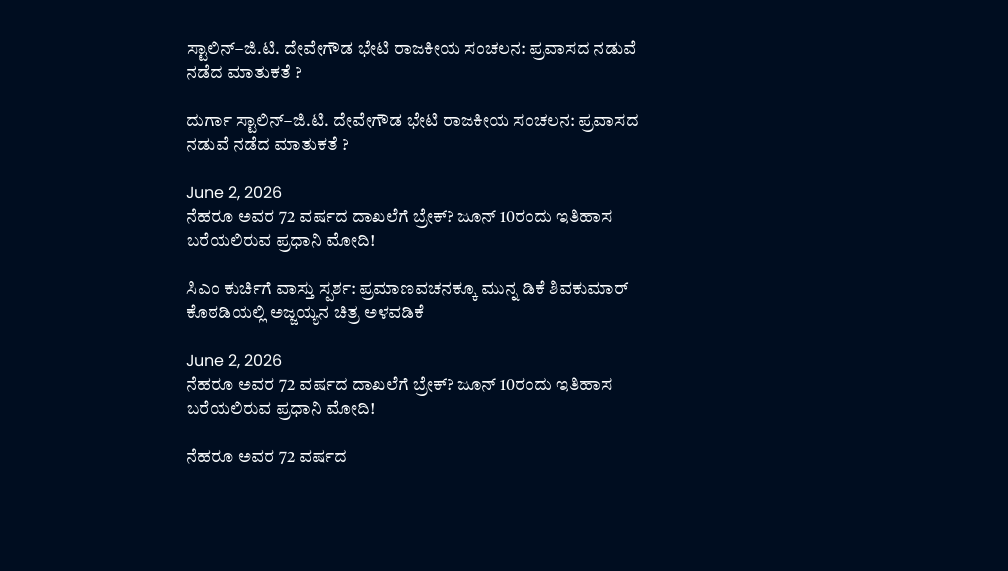ಸ್ಟಾಲಿನ್–ಜಿ.ಟಿ. ದೇವೇಗೌಡ ಭೇಟಿ ರಾಜಕೀಯ ಸಂಚಲನ: ಪ್ರವಾಸದ ನಡುವೆ ನಡೆದ ಮಾತುಕತೆ ?

ದುರ್ಗಾ ಸ್ಟಾಲಿನ್–ಜಿ.ಟಿ. ದೇವೇಗೌಡ ಭೇಟಿ ರಾಜಕೀಯ ಸಂಚಲನ: ಪ್ರವಾಸದ ನಡುವೆ ನಡೆದ ಮಾತುಕತೆ ?

June 2, 2026
ನೆಹರೂ ಅವರ 72 ವರ್ಷದ ದಾಖಲೆಗೆ ಬ್ರೇಕ್? ಜೂನ್ 10ರಂದು ಇತಿಹಾಸ ಬರೆಯಲಿರುವ ಪ್ರಧಾನಿ ಮೋದಿ!

ಸಿಎಂ ಕುರ್ಚಿಗೆ ವಾಸ್ತು ಸ್ಪರ್ಶ: ಪ್ರಮಾಣವಚನಕ್ಕೂ ಮುನ್ನ ಡಿಕೆ ಶಿವಕುಮಾರ್ ಕೊಠಡಿಯಲ್ಲಿ ಅಜ್ಜಯ್ಯನ ಚಿತ್ರ ಅಳವಡಿಕೆ

June 2, 2026
ನೆಹರೂ ಅವರ 72 ವರ್ಷದ ದಾಖಲೆಗೆ ಬ್ರೇಕ್? ಜೂನ್ 10ರಂದು ಇತಿಹಾಸ ಬರೆಯಲಿರುವ ಪ್ರಧಾನಿ ಮೋದಿ!

ನೆಹರೂ ಅವರ 72 ವರ್ಷದ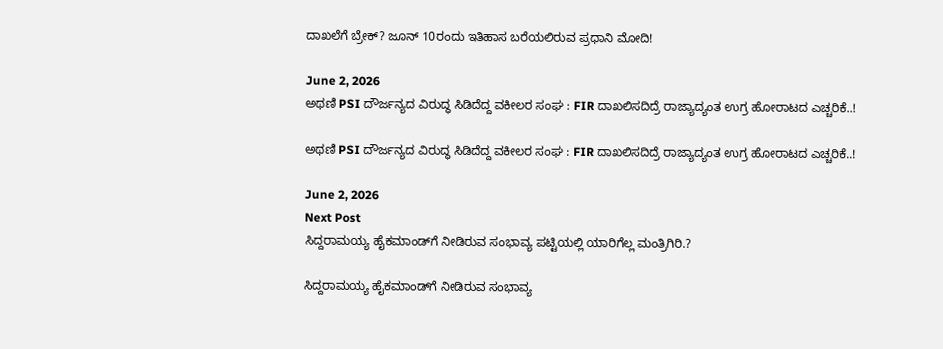ದಾಖಲೆಗೆ ಬ್ರೇಕ್? ಜೂನ್ 10ರಂದು ಇತಿಹಾಸ ಬರೆಯಲಿರುವ ಪ್ರಧಾನಿ ಮೋದಿ!

June 2, 2026
ಅಥಣಿ PSI ದೌರ್ಜನ್ಯದ ವಿರುದ್ಧ ಸಿಡಿದೆದ್ದ ವಕೀಲರ ಸಂಘ : FIR ದಾಖಲಿಸದಿದ್ರೆ ರಾಜ್ಯಾದ್ಯಂತ ಉಗ್ರ ಹೋರಾಟದ ಎಚ್ಚರಿಕೆ..!

ಅಥಣಿ PSI ದೌರ್ಜನ್ಯದ ವಿರುದ್ಧ ಸಿಡಿದೆದ್ದ ವಕೀಲರ ಸಂಘ : FIR ದಾಖಲಿಸದಿದ್ರೆ ರಾಜ್ಯಾದ್ಯಂತ ಉಗ್ರ ಹೋರಾಟದ ಎಚ್ಚರಿಕೆ..!

June 2, 2026
Next Post
ಸಿದ್ದರಾಮಯ್ಯ ಹೈಕಮಾಂಡ್‌ಗೆ ನೀಡಿರುವ ಸಂಭಾವ್ಯ ಪಟ್ಟಿಯಲ್ಲಿ ಯಾರಿಗೆಲ್ಲ ಮಂತ್ರಿಗಿರಿ.?

ಸಿದ್ದರಾಮಯ್ಯ ಹೈಕಮಾಂಡ್‌ಗೆ ನೀಡಿರುವ ಸಂಭಾವ್ಯ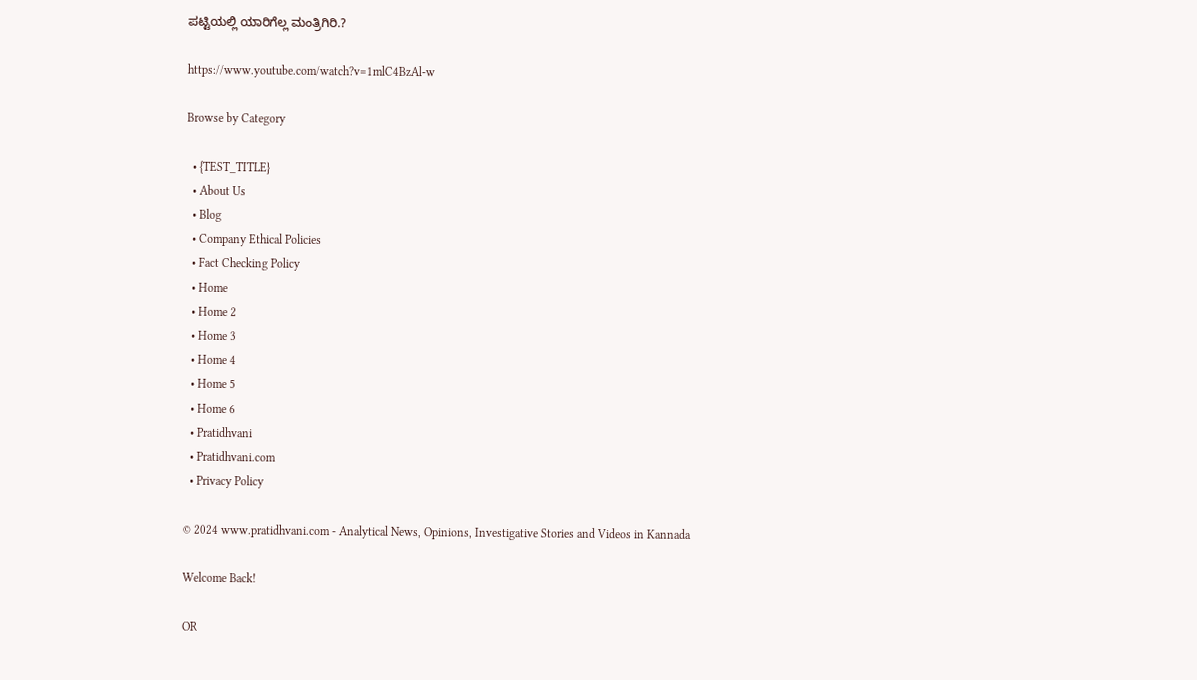ಪಟ್ಟಿಯಲ್ಲಿ ಯಾರಿಗೆಲ್ಲ ಮಂತ್ರಿಗಿರಿ.?

https://www.youtube.com/watch?v=1mlC4BzAl-w

Browse by Category

  • {TEST_TITLE}
  • About Us
  • Blog
  • Company Ethical Policies
  • Fact Checking Policy
  • Home
  • Home 2
  • Home 3
  • Home 4
  • Home 5
  • Home 6
  • Pratidhvani
  • Pratidhvani.com
  • Privacy Policy

© 2024 www.pratidhvani.com - Analytical News, Opinions, Investigative Stories and Videos in Kannada

Welcome Back!

OR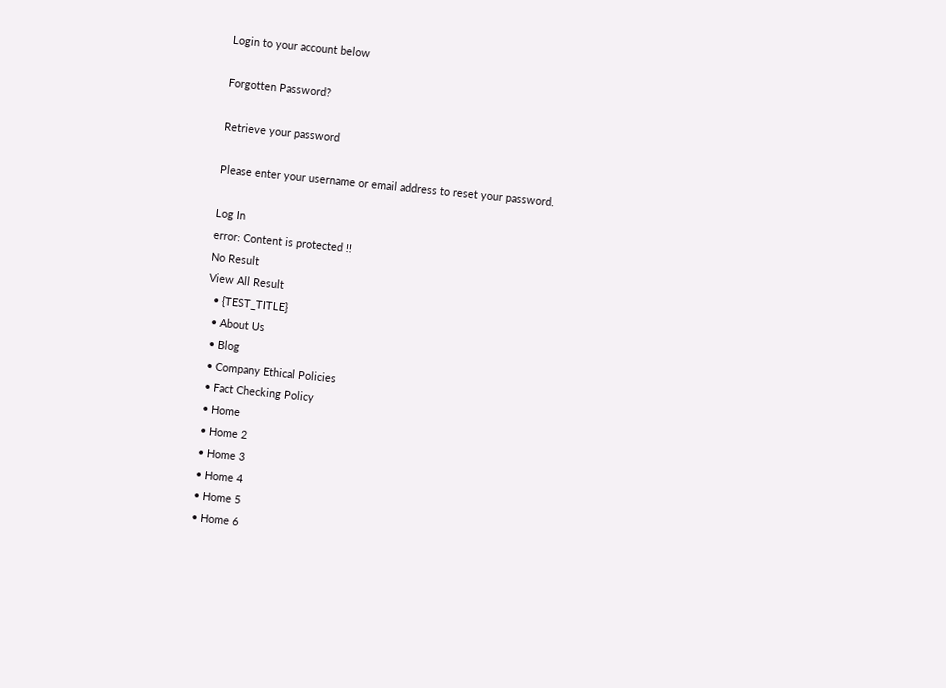Login to your account below

Forgotten Password?

Retrieve your password

Please enter your username or email address to reset your password.

Log In
error: Content is protected !!
No Result
View All Result
  • {TEST_TITLE}
  • About Us
  • Blog
  • Company Ethical Policies
  • Fact Checking Policy
  • Home
  • Home 2
  • Home 3
  • Home 4
  • Home 5
  • Home 6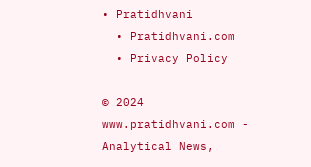• Pratidhvani
  • Pratidhvani.com
  • Privacy Policy

© 2024 www.pratidhvani.com - Analytical News,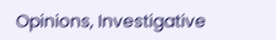Opinions, Investigative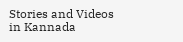Stories and Videos in Kannada